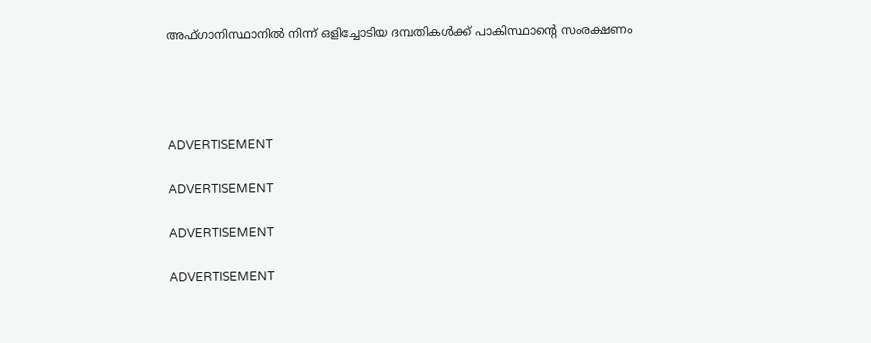അഫ്ഗാനിസ്ഥാനില്‍ നിന്ന് ഒളിച്ചോടിയ ദമ്പതികള്‍ക്ക് പാകിസ്ഥാന്റെ സംരക്ഷണം




ADVERTISEMENT

ADVERTISEMENT

ADVERTISEMENT

ADVERTISEMENT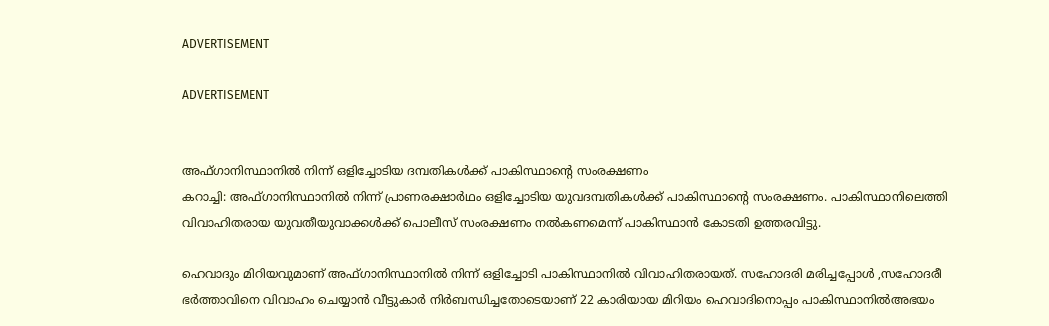ADVERTISEMENT

ADVERTISEMENT


അഫ്ഗാനിസ്ഥാനില്‍ നിന്ന് ഒളിച്ചോടിയ ദമ്പതികള്‍ക്ക് പാകിസ്ഥാന്റെ സംരക്ഷണം
കറാച്ചി: അഫ്ഗാനിസ്ഥാനില്‍ നിന്ന് പ്രാണരക്ഷാര്‍ഥം ഒളിച്ചോടിയ യുവദമ്പതികള്‍ക്ക് പാകിസ്ഥാന്റെ സംരക്ഷണം. പാകിസ്ഥാനിലെത്തി വിവാഹിതരായ യുവതീയുവാക്കള്‍ക്ക് പൊലീസ് സംരക്ഷണം നല്‍കണമെന്ന് പാകിസ്ഥാന്‍ കോടതി ഉത്തരവിട്ടു.

ഹെവാദും മിറിയവുമാണ് അഫ്ഗാനിസ്ഥാനില്‍ നിന്ന് ഒളിച്ചോടി പാകിസ്ഥാനില്‍ വിവാഹിതരായത്. സഹോദരി മരിച്ചപ്പോള്‍ ,സഹോദരീ ഭര്‍ത്താവിനെ വിവാഹം ചെയ്യാന്‍ വീട്ടുകാര്‍ നിര്‍ബന്ധിച്ചതോടെയാണ് 22 കാരിയായ മിറിയം ഹെവാദിനൊപ്പം പാകിസ്ഥാനില്‍അഭയം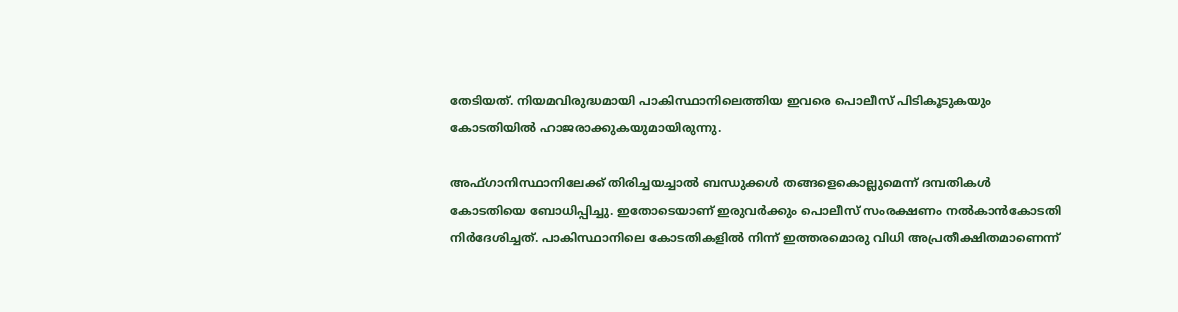തേടിയത്. നിയമവിരുദ്ധമായി പാകിസ്ഥാനിലെത്തിയ ഇവരെ പൊലീസ് പിടികൂടുകയും കോടതിയില്‍ ഹാജരാക്കുകയുമായിരുന്നു.

അഫ്ഗാനിസ്ഥാനിലേക്ക് തിരിച്ചയച്ചാല്‍ ബന്ധുക്കള്‍ തങ്ങളെകൊല്ലുമെന്ന് ദമ്പതികള്‍ കോടതിയെ ബോധിപ്പിച്ചു. ഇതോടെയാണ് ഇരുവര്‍ക്കും പൊലീസ് സംരക്ഷണം നല്‍കാന്‍കോടതി നിര്‍ദേശിച്ചത്. പാകിസ്ഥാനിലെ കോടതികളില്‍ നിന്ന് ഇത്തരമൊരു വിധി അപ്രതീക്ഷിതമാണെന്ന്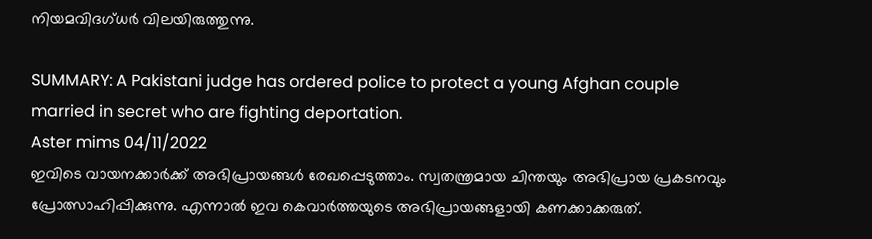നിയമവിദഗ്ധര്‍ വിലയിരുത്തുന്നു.

SUMMARY: A Pakistani judge has ordered police to protect a young Afghan couple married in secret who are fighting deportation.
Aster mims 04/11/2022
ഇവിടെ വായനക്കാർക്ക് അഭിപ്രായങ്ങൾ രേഖപ്പെടുത്താം. സ്വതന്ത്രമായ ചിന്തയും അഭിപ്രായ പ്രകടനവും പ്രോത്സാഹിപ്പിക്കുന്നു. എന്നാൽ ഇവ കെവാർത്തയുടെ അഭിപ്രായങ്ങളായി കണക്കാക്കരുത്.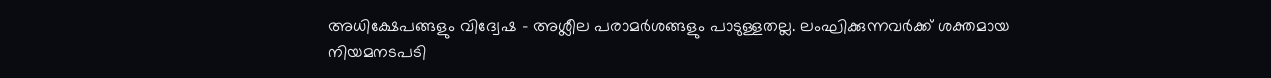അധിക്ഷേപങ്ങളും വിദ്വേഷ - അശ്ലീല പരാമർശങ്ങളും പാടുള്ളതല്ല. ലംഘിക്കുന്നവർക്ക് ശക്തമായ നിയമനടപടി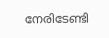നേരിടേണ്ടി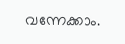വന്നേക്കാം.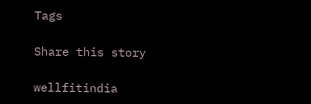Tags

Share this story

wellfitindia